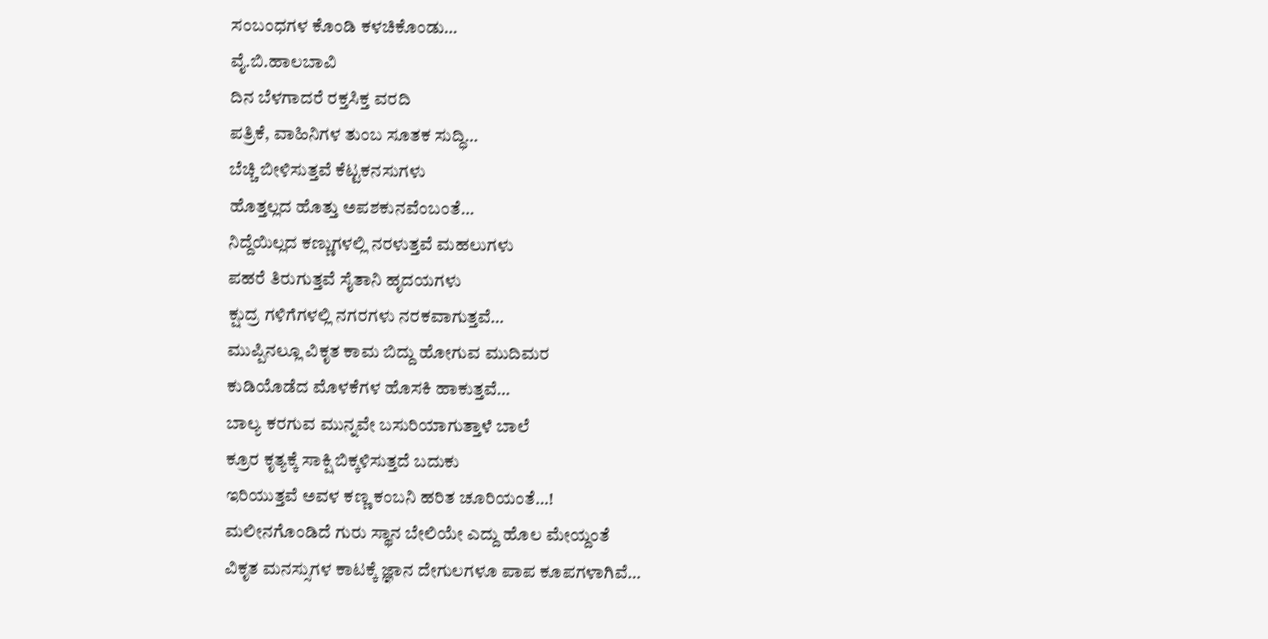ಸಂಬಂಧಗಳ ಕೊಂಡಿ ಕಳಚಿಕೊಂಡು…
ವೈ.ಬಿ.ಹಾಲಬಾವಿ
ದಿನ ಬೆಳಗಾದರೆ ರಕ್ತಸಿಕ್ತ ವರದಿ
ಪತ್ರಿಕೆ, ವಾಹಿನಿಗಳ ತುಂಬ ಸೂತಕ ಸುದ್ಧಿ…
ಬೆಚ್ಚಿ ಬೀಳಿಸುತ್ತವೆ ಕೆಟ್ಟಕನಸುಗಳು
ಹೊತ್ತಲ್ಲದ ಹೊತ್ತು ಅಪಶಕುನವೆಂಬಂತೆ…
ನಿದ್ದೆಯಿಲ್ಲದ ಕಣ್ಣುಗಳಲ್ಲಿ ನರಳುತ್ತವೆ ಮಹಲುಗಳು
ಪಹರೆ ತಿರುಗುತ್ತವೆ ಸೈತಾನಿ ಹೃದಯಗಳು
ಕ್ಷುದ್ರ ಗಳಿಗೆಗಳಲ್ಲಿ ನಗರಗಳು ನರಕವಾಗುತ್ತವೆ…
ಮುಪ್ಪಿನಲ್ಲೂ ವಿಕೃತ ಕಾಮ ಬಿದ್ದು ಹೋಗುವ ಮುದಿಮರ
ಕುಡಿಯೊಡೆದ ಮೊಳಕೆಗಳ ಹೊಸಕಿ ಹಾಕುತ್ತವೆ…
ಬಾಲ್ಯ ಕರಗುವ ಮುನ್ನವೇ ಬಸುರಿಯಾಗುತ್ತಾಳೆ ಬಾಲೆ
ಕ್ರೂರ ಕೃತ್ಯಕ್ಕೆ ಸಾಕ್ಷಿ ಬಿಕ್ಕಳಿಸುತ್ತದೆ ಬದುಕು
ಇರಿಯುತ್ತವೆ ಅವಳ ಕಣ್ಣ ಕಂಬನಿ ಹರಿತ ಚೂರಿಯಂತೆ…!
ಮಲೀನಗೊಂಡಿದೆ ಗುರು ಸ್ಥಾನ ಬೇಲಿಯೇ ಎದ್ದು ಹೊಲ ಮೇಯ್ದಂತೆ
ವಿಕೃತ ಮನಸ್ಸುಗಳ ಕಾಟಕ್ಕೆ ಜ್ಞಾನ ದೇಗುಲಗಳೂ ಪಾಪ ಕೂಪಗಳಾಗಿವೆ…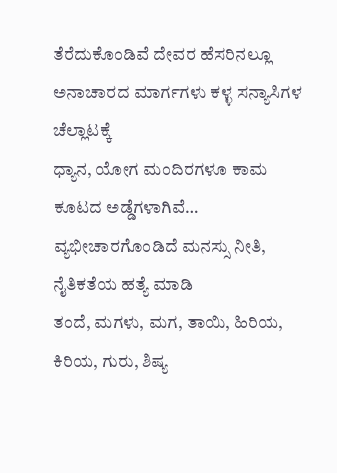ತೆರೆದುಕೊಂಡಿವೆ ದೇವರ ಹೆಸರಿನಲ್ಲೂ
ಅನಾಚಾರದ ಮಾರ್ಗಗಳು ಕಳ್ಳ ಸನ್ಯಾಸಿಗಳ ಚೆಲ್ಲಾಟಕ್ಕೆ
ಧ್ಯಾನ, ಯೋಗ ಮಂದಿರಗಳೂ ಕಾಮ ಕೂಟದ ಅಡ್ಡೆಗಳಾಗಿವೆ…
ವ್ಯಭೀಚಾರಗೊಂಡಿದೆ ಮನಸ್ಸು ನೀತಿ, ನೈತಿಕತೆಯ ಹತ್ಯೆ ಮಾಡಿ
ತಂದೆ, ಮಗಳು, ಮಗ, ತಾಯಿ, ಹಿರಿಯ, ಕಿರಿಯ, ಗುರು, ಶಿಷ್ಯ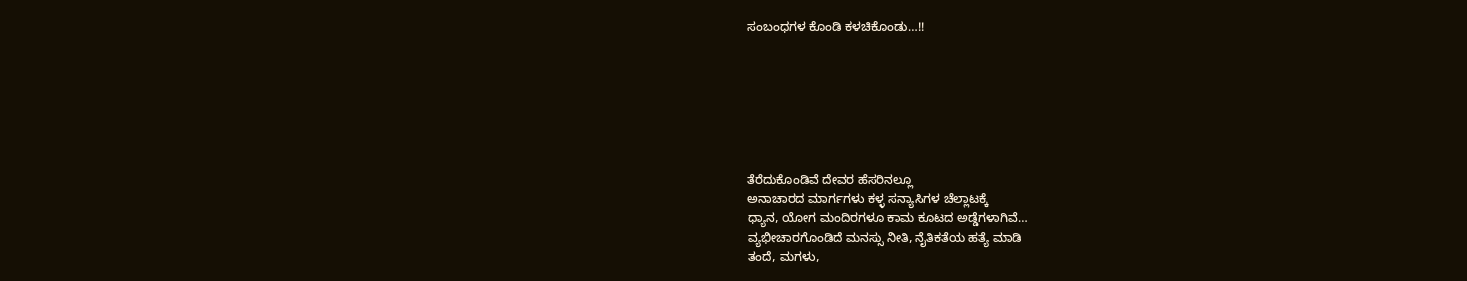ಸಂಬಂಧಗಳ ಕೊಂಡಿ ಕಳಚಿಕೊಂಡು…!!







ತೆರೆದುಕೊಂಡಿವೆ ದೇವರ ಹೆಸರಿನಲ್ಲೂ
ಅನಾಚಾರದ ಮಾರ್ಗಗಳು ಕಳ್ಳ ಸನ್ಯಾಸಿಗಳ ಚೆಲ್ಲಾಟಕ್ಕೆ
ಧ್ಯಾನ, ಯೋಗ ಮಂದಿರಗಳೂ ಕಾಮ ಕೂಟದ ಅಡ್ಡೆಗಳಾಗಿವೆ…
ವ್ಯಭೀಚಾರಗೊಂಡಿದೆ ಮನಸ್ಸು ನೀತಿ, ನೈತಿಕತೆಯ ಹತ್ಯೆ ಮಾಡಿ
ತಂದೆ, ಮಗಳು,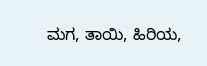ಮಗ, ತಾಯಿ, ಹಿರಿಯ,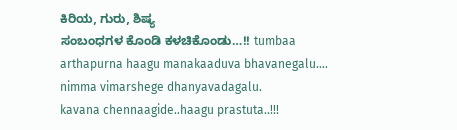ಕಿರಿಯ, ಗುರು, ಶಿಷ್ಯ
ಸಂಬಂಧಗಳ ಕೊಂಡಿ ಕಳಚಿಕೊಂಡು…!! tumbaa arthapurna haagu manakaaduva bhavanegalu….
nimma vimarshege dhanyavadagalu.
kavana chennaagide..haagu prastuta..!!!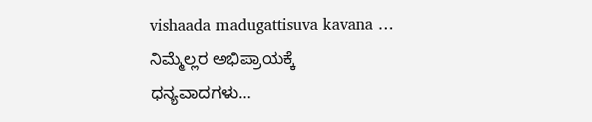vishaada madugattisuva kavana …
ನಿಮ್ಮೆಲ್ಲರ ಅಭಿಪ್ರಾಯಕ್ಕೆ ಧನ್ಯವಾದಗಳು…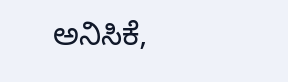ಅನಿಸಿಕೆ,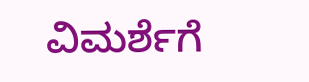ವಿಮರ್ಶೆಗೆ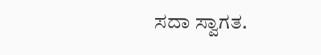ಸದಾ ಸ್ವಾಗತ.